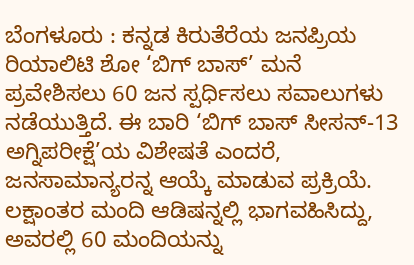ಬೆಂಗಳೂರು : ಕನ್ನಡ ಕಿರುತೆರೆಯ ಜನಪ್ರಿಯ ರಿಯಾಲಿಟಿ ಶೋ ‘ಬಿಗ್ ಬಾಸ್’ ಮನೆ ಪ್ರವೇಶಿಸಲು 60 ಜನ ಸ್ಪರ್ಧಿಸಲು ಸವಾಲುಗಳು ನಡೆಯುತ್ತಿದೆ. ಈ ಬಾರಿ ‘ಬಿಗ್ ಬಾಸ್ ಸೀಸನ್-13 ಅಗ್ನಿಪರೀಕ್ಷೆ’ಯ ವಿಶೇಷತೆ ಎಂದರೆ, ಜನಸಾಮಾನ್ಯರನ್ನ ಆಯ್ಕೆ ಮಾಡುವ ಪ್ರಕ್ರಿಯೆ.
ಲಕ್ಷಾಂತರ ಮಂದಿ ಆಡಿಷನ್ನಲ್ಲಿ ಭಾಗವಹಿಸಿದ್ದು, ಅವರಲ್ಲಿ 60 ಮಂದಿಯನ್ನು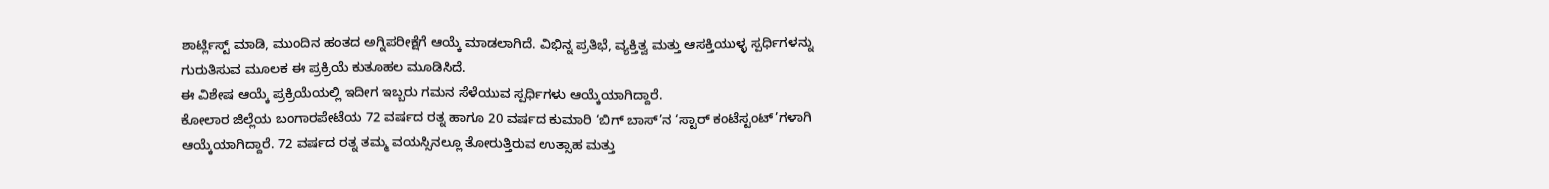ಶಾರ್ಟ್ಲಿಸ್ಟ್ ಮಾಡಿ, ಮುಂದಿನ ಹಂತದ ಅಗ್ನಿಪರೀಕ್ಷೆಗೆ ಆಯ್ಕೆ ಮಾಡಲಾಗಿದೆ. ವಿಭಿನ್ನ ಪ್ರತಿಭೆ, ವ್ಯಕ್ತಿತ್ವ ಮತ್ತು ಆಸಕ್ತಿಯುಳ್ಳ ಸ್ಪರ್ಧಿಗಳನ್ನು ಗುರುತಿಸುವ ಮೂಲಕ ಈ ಪ್ರಕ್ರಿಯೆ ಕುತೂಹಲ ಮೂಡಿಸಿದೆ.
ಈ ವಿಶೇಷ ಆಯ್ಕೆ ಪ್ರಕ್ರಿಯೆಯಲ್ಲಿ ಇದೀಗ ಇಬ್ಬರು ಗಮನ ಸೆಳೆಯುವ ಸ್ಪರ್ಧಿಗಳು ಆಯ್ಕೆಯಾಗಿದ್ದಾರೆ.
ಕೋಲಾರ ಜಿಲ್ಲೆಯ ಬಂಗಾರಪೇಟೆಯ 72 ವರ್ಷದ ರತ್ನ ಹಾಗೂ 20 ವರ್ಷದ ಕುಮಾರಿ ‘ಬಿಗ್ ಬಾಸ್’ನ ‘ಸ್ಟಾರ್ ಕಂಟೆಸ್ಟಂಟ್’ಗಳಾಗಿ ಆಯ್ಕೆಯಾಗಿದ್ದಾರೆ. 72 ವರ್ಷದ ರತ್ನ ತಮ್ಮ ವಯಸ್ಸಿನಲ್ಲೂ ತೋರುತ್ತಿರುವ ಉತ್ಸಾಹ ಮತ್ತು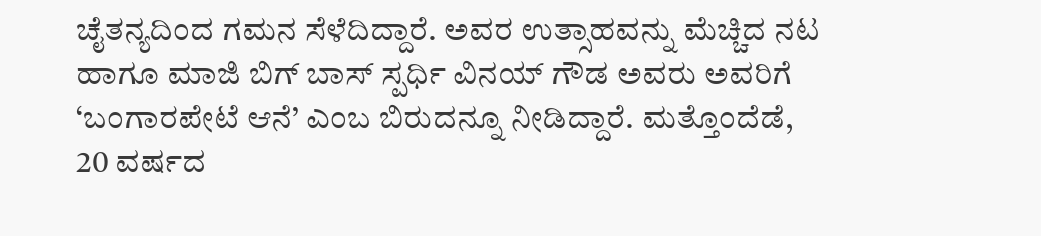ಚೈತನ್ಯದಿಂದ ಗಮನ ಸೆಳೆದಿದ್ದಾರೆ. ಅವರ ಉತ್ಸಾಹವನ್ನು ಮೆಚ್ಚಿದ ನಟ ಹಾಗೂ ಮಾಜಿ ಬಿಗ್ ಬಾಸ್ ಸ್ಪರ್ಧಿ ವಿನಯ್ ಗೌಡ ಅವರು ಅವರಿಗೆ ‘ಬಂಗಾರಪೇಟೆ ಆನೆ’ ಎಂಬ ಬಿರುದನ್ನೂ ನೀಡಿದ್ದಾರೆ. ಮತ್ತೊಂದೆಡೆ, 20 ವರ್ಷದ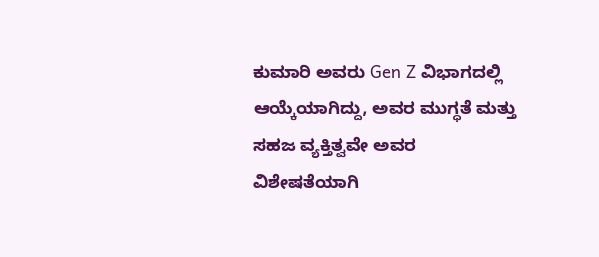ಕುಮಾರಿ ಅವರು Gen Z ವಿಭಾಗದಲ್ಲಿ ಆಯ್ಕೆಯಾಗಿದ್ದು, ಅವರ ಮುಗ್ಧತೆ ಮತ್ತು ಸಹಜ ವ್ಯಕ್ತಿತ್ವವೇ ಅವರ ವಿಶೇಷತೆಯಾಗಿ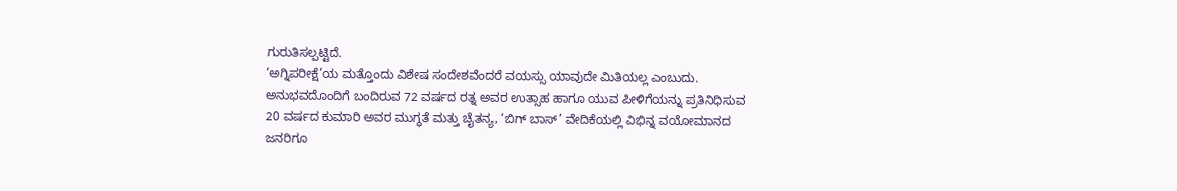ಗುರುತಿಸಲ್ಪಟ್ಟಿದೆ.
‘ಅಗ್ನಿಪರೀಕ್ಷೆ’ಯ ಮತ್ತೊಂದು ವಿಶೇಷ ಸಂದೇಶವೆಂದರೆ ವಯಸ್ಸು ಯಾವುದೇ ಮಿತಿಯಲ್ಲ ಎಂಬುದು. ಅನುಭವದೊಂದಿಗೆ ಬಂದಿರುವ 72 ವರ್ಷದ ರತ್ನ ಅವರ ಉತ್ಸಾಹ ಹಾಗೂ ಯುವ ಪೀಳಿಗೆಯನ್ನು ಪ್ರತಿನಿಧಿಸುವ 20 ವರ್ಷದ ಕುಮಾರಿ ಅವರ ಮುಗ್ಧತೆ ಮತ್ತು ಚೈತನ್ಯ, ‘ಬಿಗ್ ಬಾಸ್’ ವೇದಿಕೆಯಲ್ಲಿ ವಿಭಿನ್ನ ವಯೋಮಾನದ ಜನರಿಗೂ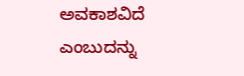ಅವಕಾಶವಿದೆ ಎಂಬುದನ್ನು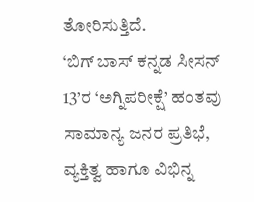ತೋರಿಸುತ್ತಿದೆ.
‘ಬಿಗ್ ಬಾಸ್ ಕನ್ನಡ ಸೀಸನ್ 13’ರ ‘ಅಗ್ನಿಪರೀಕ್ಷೆ’ ಹಂತವು ಸಾಮಾನ್ಯ ಜನರ ಪ್ರತಿಭೆ, ವ್ಯಕ್ತಿತ್ವ ಹಾಗೂ ವಿಭಿನ್ನ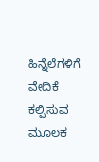ಹಿನ್ನೆಲೆಗಳಿಗೆ ವೇದಿಕೆ ಕಲ್ಪಿಸುವ ಮೂಲಕ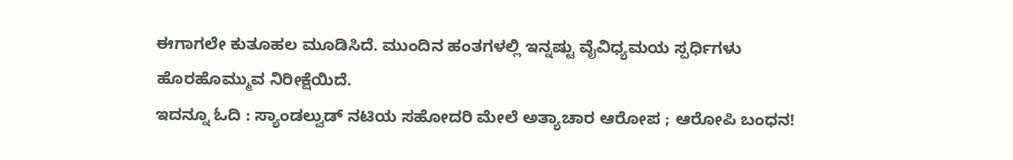ಈಗಾಗಲೇ ಕುತೂಹಲ ಮೂಡಿಸಿದೆ. ಮುಂದಿನ ಹಂತಗಳಲ್ಲಿ ಇನ್ನಷ್ಟು ವೈವಿಧ್ಯಮಯ ಸ್ಪರ್ಧಿಗಳು ಹೊರಹೊಮ್ಮುವ ನಿರೀಕ್ಷೆಯಿದೆ.
ಇದನ್ನೂ ಓದಿ : ಸ್ಯಾಂಡಲ್ವುಡ್ ನಟಿಯ ಸಹೋದರಿ ಮೇಲೆ ಅತ್ಯಾಚಾರ ಆರೋಪ ; ಆರೋಪಿ ಬಂಧನ!